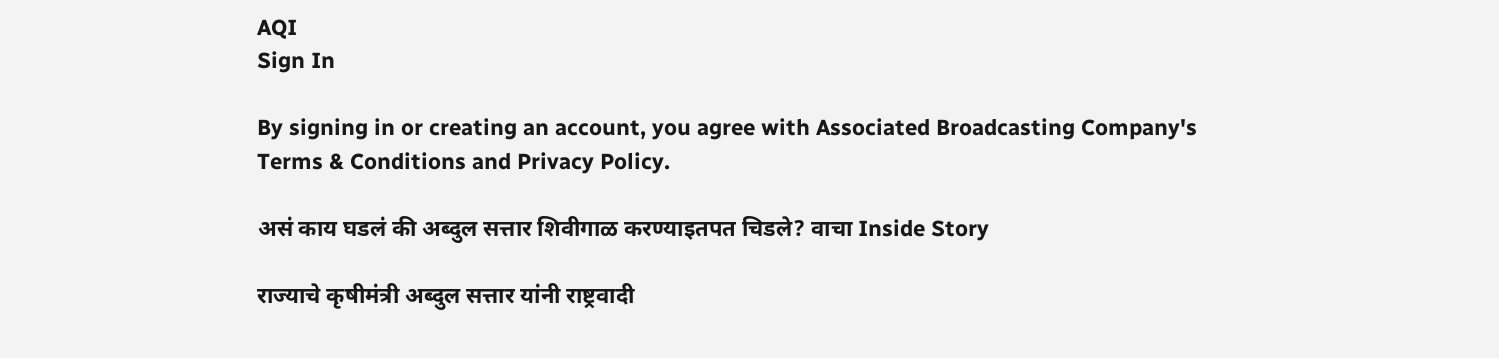AQI
Sign In

By signing in or creating an account, you agree with Associated Broadcasting Company's Terms & Conditions and Privacy Policy.

असं काय घडलं की अब्दुल सत्तार शिवीगाळ करण्याइतपत चिडले? वाचा Inside Story

राज्याचे कृषीमंत्री अब्दुल सत्तार यांनी राष्ट्रवादी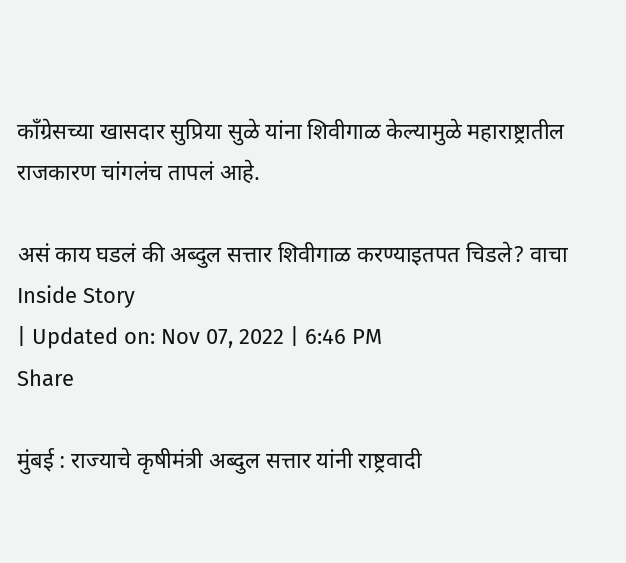काँग्रेसच्या खासदार सुप्रिया सुळे यांना शिवीगाळ केल्यामुळे महाराष्ट्रातील राजकारण चांगलंच तापलं आहे.

असं काय घडलं की अब्दुल सत्तार शिवीगाळ करण्याइतपत चिडले? वाचा Inside Story
| Updated on: Nov 07, 2022 | 6:46 PM
Share

मुंबई : राज्याचे कृषीमंत्री अब्दुल सत्तार यांनी राष्ट्रवादी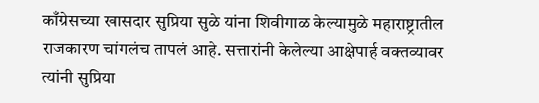काँग्रेसच्या खासदार सुप्रिया सुळे यांना शिवीगाळ केल्यामुळे महाराष्ट्रातील राजकारण चांगलंच तापलं आहे. सत्तारांनी केलेल्या आक्षेपार्ह वक्तव्यावर त्यांनी सुप्रिया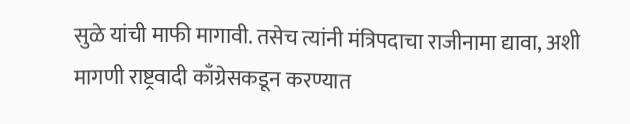सुळे यांची माफी मागावी. तसेच त्यांनी मंत्रिपदाचा राजीनामा द्यावा, अशी मागणी राष्ट्रवादी काँग्रेसकडून करण्यात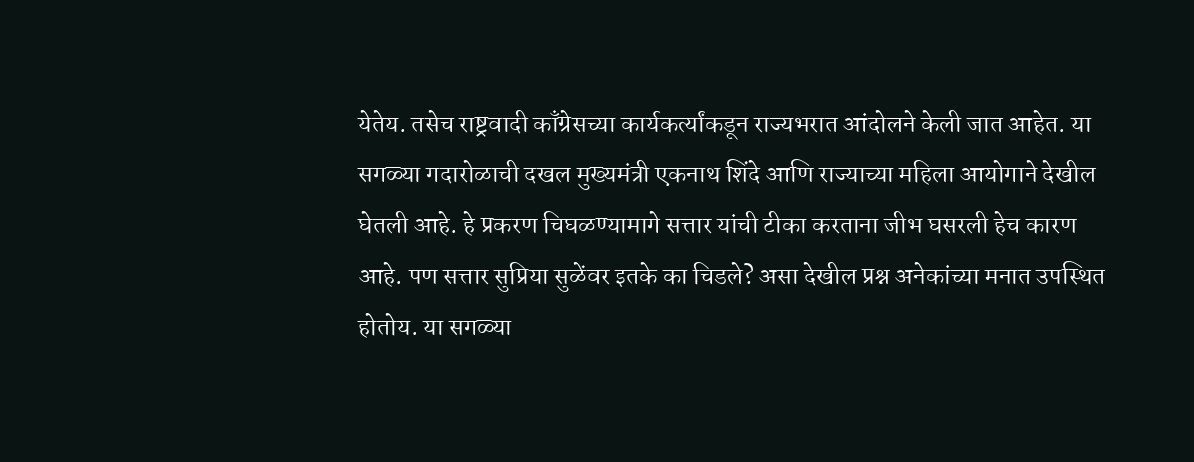येतेय. तसेच राष्ट्रवादी काँग्रेसच्या कार्यकर्त्यांकडून राज्यभरात आंदोलने केली जात आहेत. या सगळ्या गदारोळाची दखल मुख्यमंत्री एकनाथ शिंदे आणि राज्याच्या महिला आयोगाने देखील घेतली आहे. हे प्रकरण चिघळण्यामागे सत्तार यांची टीका करताना जीभ घसरली हेच कारण आहे. पण सत्तार सुप्रिया सुळेंवर इतके का चिडले? असा देखील प्रश्न अनेकांच्या मनात उपस्थित होतोय. या सगळ्या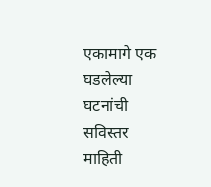एकामागे एक घडलेल्या घटनांची सविस्तर माहिती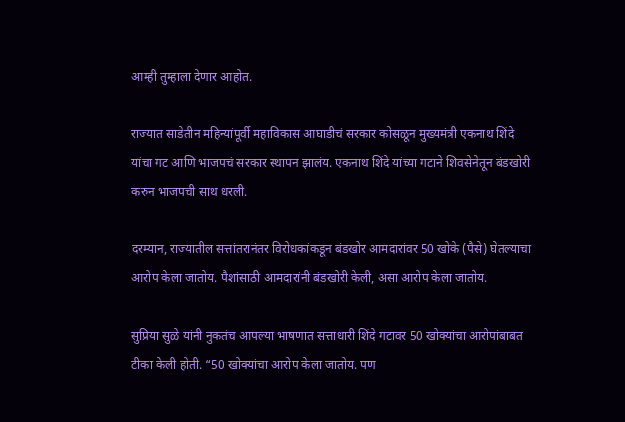आम्ही तुम्हाला देणार आहोत.

राज्यात साडेतीन महिन्यांपूर्वी महाविकास आघाडीचं सरकार कोसळून मुख्यमंत्री एकनाथ शिंदे यांचा गट आणि भाजपचं सरकार स्थापन झालंय. एकनाथ शिंदे यांच्या गटाने शिवसेनेतून बंडखोरी करुन भाजपची साथ धरली.

दरम्यान, राज्यातील सत्तांतरानंतर विरोधकांकडून बंडखोर आमदारांवर 50 खोके (पैसे) घेतल्याचा आरोप केला जातोय. पैशांसाठी आमदारांनी बंडखोरी केली, असा आरोप केला जातोय.

सुप्रिया सुळे यांनी नुकतंच आपल्या भाषणात सत्ताधारी शिंदे गटावर 50 खोक्यांचा आरोपांबाबत टीका केली होती. “50 खोक्यांचा आरोप केला जातोय. पण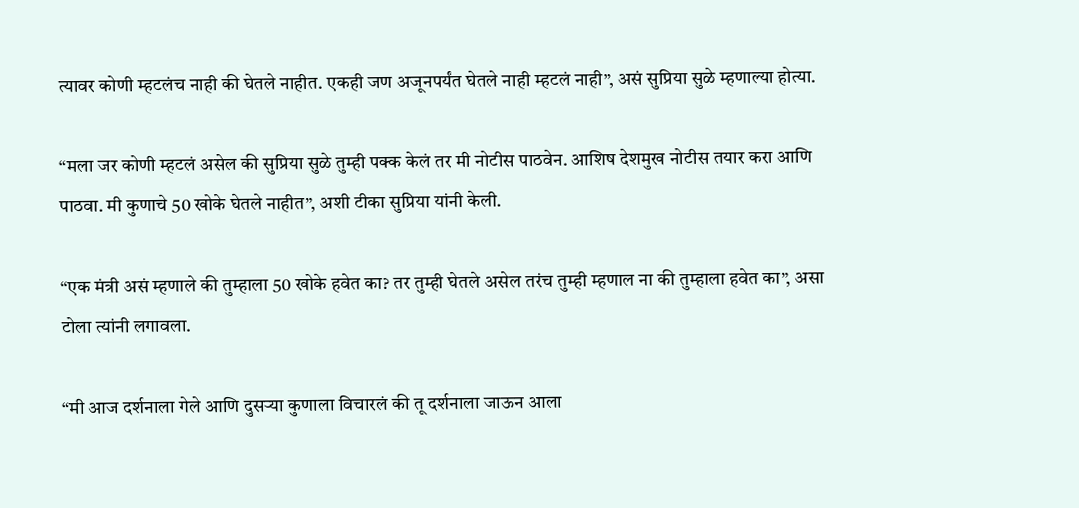त्यावर कोणी म्हटलंच नाही की घेतले नाहीत. एकही जण अजूनपर्यंत घेतले नाही म्हटलं नाही”, असं सुप्रिया सुळे म्हणाल्या होत्या.

“मला जर कोणी म्हटलं असेल की सुप्रिया सुळे तुम्ही पक्क केलं तर मी नोटीस पाठवेन. आशिष देशमुख नोटीस तयार करा आणि पाठवा. मी कुणाचे 50 खोके घेतले नाहीत”, अशी टीका सुप्रिया यांनी केली.

“एक मंत्री असं म्हणाले की तुम्हाला 50 खोके हवेत का? तर तुम्ही घेतले असेल तरंच तुम्ही म्हणाल ना की तुम्हाला हवेत का”, असा टोला त्यांनी लगावला.

“मी आज दर्शनाला गेले आणि दुसऱ्या कुणाला विचारलं की तू दर्शनाला जाऊन आला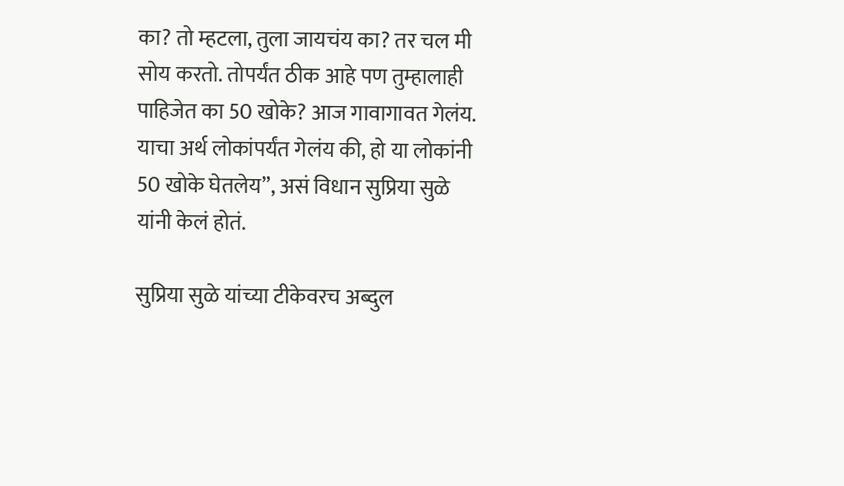का? तो म्हटला, तुला जायचंय का? तर चल मी सोय करतो. तोपर्यंत ठीक आहे पण तुम्हालाही पाहिजेत का 50 खोके? आज गावागावत गेलंय. याचा अर्थ लोकांपर्यंत गेलंय की, हो या लोकांनी 50 खोके घेतलेय”, असं विधान सुप्रिया सुळे यांनी केलं होतं.

सुप्रिया सुळे यांच्या टीकेवरच अब्दुल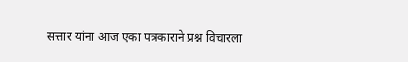सत्तार यांना आज एका पत्रकाराने प्रश्न विचारला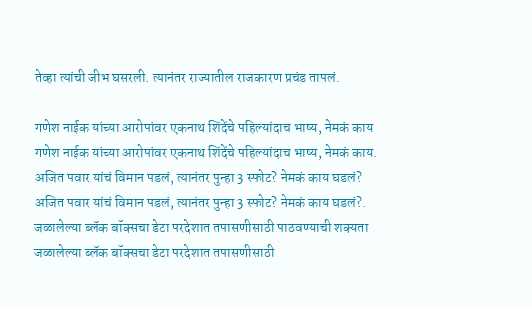तेव्हा त्यांची जीभ घसरली. त्यानंतर राज्यातील राजकारण प्रचंड तापलं.

गणेश नाईक यांच्या आरोपांवर एकनाथ शिंदेंचे पहिल्यांदाच भाष्य, नेमकं काय
गणेश नाईक यांच्या आरोपांवर एकनाथ शिंदेंचे पहिल्यांदाच भाष्य, नेमकं काय.
अजित पवार यांचं विमान पडलं, त्यानंतर पुन्हा 3 स्फोट? नेमकं काय घडलं?
अजित पवार यांचं विमान पडलं, त्यानंतर पुन्हा 3 स्फोट? नेमकं काय घडलं?.
जळालेल्या ब्लॅक बॉक्सचा डेटा परदेशात तपासणीसाठी पाठवण्याची शक्यता
जळालेल्या ब्लॅक बॉक्सचा डेटा परदेशात तपासणीसाठी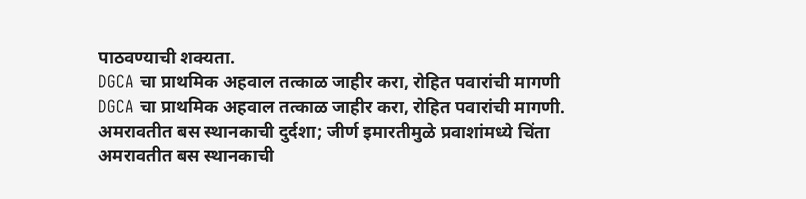पाठवण्याची शक्यता.
DGCA चा प्राथमिक अहवाल तत्काळ जाहीर करा, रोहित पवारांची मागणी
DGCA चा प्राथमिक अहवाल तत्काळ जाहीर करा, रोहित पवारांची मागणी.
अमरावतीत बस स्थानकाची दुर्दशा; जीर्ण इमारतीमुळे प्रवाशांमध्ये चिंता
अमरावतीत बस स्थानकाची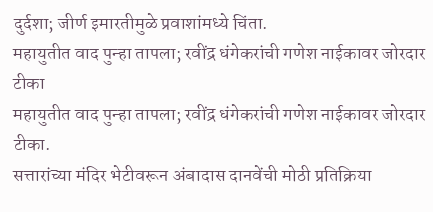दुर्दशा; जीर्ण इमारतीमुळे प्रवाशांमध्ये चिंता.
महायुतीत वाद पुन्हा तापला; रवींद्र धंगेकरांची गणेश नाईकावर जोरदार टीका
महायुतीत वाद पुन्हा तापला; रवींद्र धंगेकरांची गणेश नाईकावर जोरदार टीका.
सत्तारांच्या मंदिर भेटीवरून अंबादास दानवेंची मोठी प्रतिक्रिया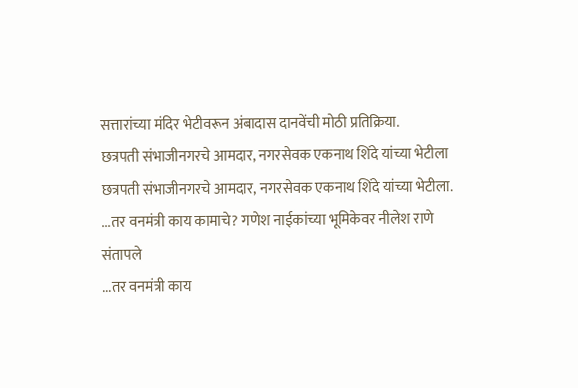सत्तारांच्या मंदिर भेटीवरून अंबादास दानवेंची मोठी प्रतिक्रिया.
छत्रपती संभाजीनगरचे आमदार, नगरसेवक एकनाथ शिंदे यांच्या भेटीला
छत्रपती संभाजीनगरचे आमदार, नगरसेवक एकनाथ शिंदे यांच्या भेटीला.
...तर वनमंत्री काय कामाचे? गणेश नाईकांच्या भूमिकेवर नीलेश राणे संतापले
...तर वनमंत्री काय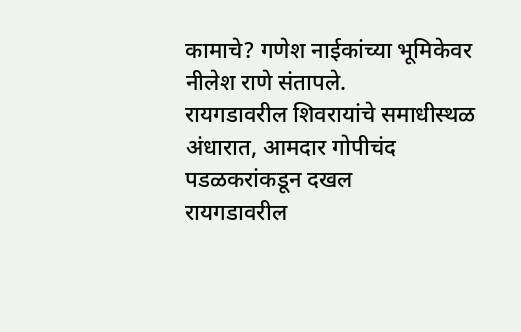कामाचे? गणेश नाईकांच्या भूमिकेवर नीलेश राणे संतापले.
रायगडावरील शिवरायांचे समाधीस्थळ अंधारात, आमदार गोपीचंद पडळकरांकडून दखल
रायगडावरील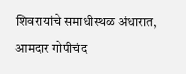शिवरायांचे समाधीस्थळ अंधारात, आमदार गोपीचंद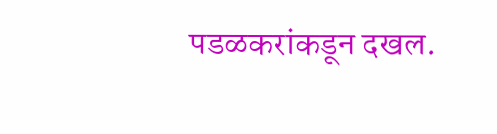पडळकरांकडून दखल.